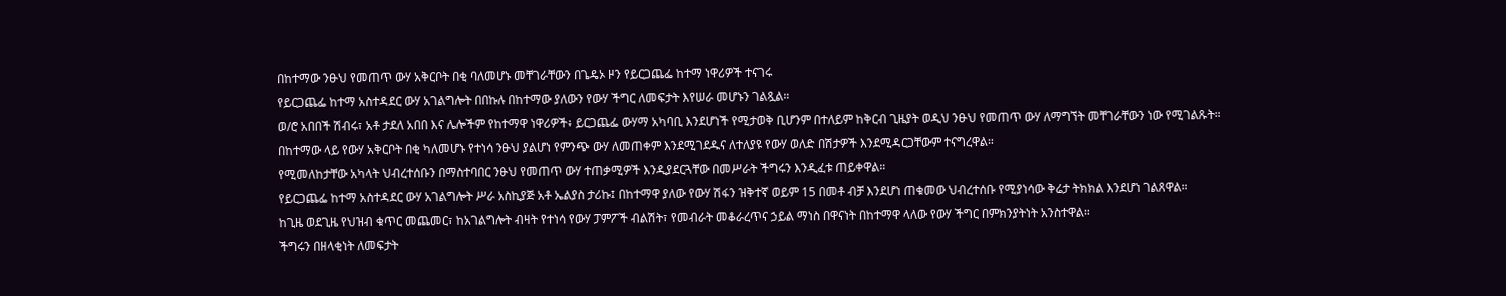በከተማው ንፁህ የመጠጥ ውሃ አቅርቦት በቂ ባለመሆኑ መቸገራቸውን በጌዴኦ ዞን የይርጋጨፌ ከተማ ነዋሪዎች ተናገሩ
የይርጋጨፌ ከተማ አስተዳደር ውሃ አገልግሎት በበኩሉ በከተማው ያለውን የውሃ ችግር ለመፍታት እየሠራ መሆኑን ገልጿል።
ወ/ሮ አበበች ሽብሩ፣ አቶ ታደለ አበበ እና ሌሎችም የከተማዋ ነዋሪዎች፥ ይርጋጨፌ ውሃማ አካባቢ እንደሆነች የሚታወቅ ቢሆንም በተለይም ከቅርብ ጊዜያት ወዲህ ንፁህ የመጠጥ ውሃ ለማግኘት መቸገራቸውን ነው የሚገልጹት።
በከተማው ላይ የውሃ አቅርቦት በቂ ካለመሆኑ የተነሳ ንፁህ ያልሆነ የምንጭ ውሃ ለመጠቀም እንደሚገደዱና ለተለያዩ የውሃ ወለድ በሽታዎች እንደሚዳርጋቸውም ተናግረዋል።
የሚመለከታቸው አካላት ህብረተሰቡን በማስተባበር ንፁህ የመጠጥ ውሃ ተጠቃሚዎች እንዲያደርጓቸው በመሥራት ችግሩን እንዲፈቱ ጠይቀዋል።
የይርጋጨፌ ከተማ አስተዳደር ውሃ አገልግሎት ሥራ አስኪያጅ አቶ ኤልያስ ታሪኩ፤ በከተማዋ ያለው የውሃ ሽፋን ዝቅተኛ ወይም 15 በመቶ ብቻ እንደሆነ ጠቁመው ህብረተሰቡ የሚያነሳው ቅሬታ ትክክል እንደሆነ ገልጸዋል።
ከጊዜ ወደጊዜ የህዝብ ቁጥር መጨመር፣ ከአገልግሎት ብዛት የተነሳ የውሃ ፓምፖች ብልሽት፣ የመብራት መቆራረጥና ኃይል ማነስ በዋናነት በከተማዋ ላለው የውሃ ችግር በምክንያትነት አንስተዋል።
ችግሩን በዘላቂነት ለመፍታት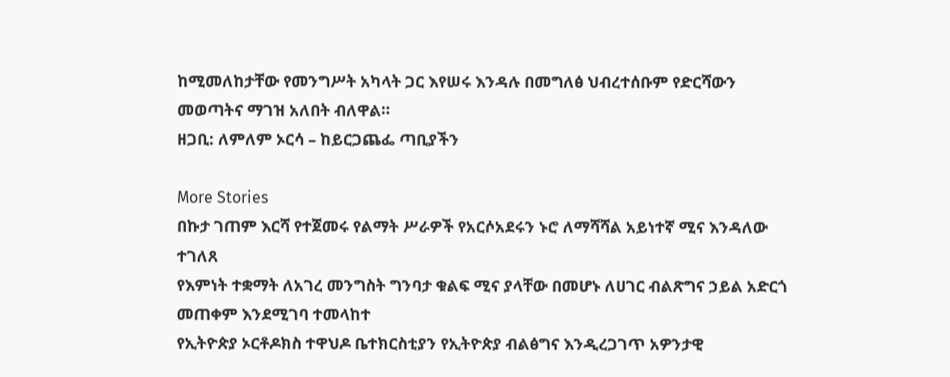ከሚመለከታቸው የመንግሥት አካላት ጋር እየሠሩ እንዳሉ በመግለፅ ህብረተሰቡም የድርሻውን መወጣትና ማገዝ አለበት ብለዋል።
ዘጋቢ: ለምለም ኦርሳ – ከይርጋጨፌ ጣቢያችን

More Stories
በኩታ ገጠም እርሻ የተጀመሩ የልማት ሥራዎች የአርሶአደሩን ኑሮ ለማሻሻል አይነተኛ ሚና እንዳለው ተገለጸ
የእምነት ተቋማት ለአገረ መንግስት ግንባታ ቁልፍ ሚና ያላቸው በመሆኑ ለሀገር ብልጽግና ኃይል አድርጎ መጠቀም እንደሚገባ ተመላከተ
የኢትዮጵያ ኦርቶዶክስ ተዋህዶ ቤተክርስቲያን የኢትዮጵያ ብልፅግና እንዲረጋገጥ አዎንታዊ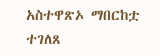አስተዋጽኦ ማበርከቷ ተገለጸ